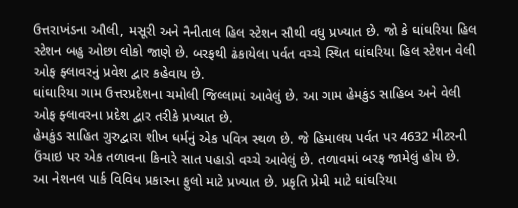ઉત્તરાખંડના ઔલી, મસૂરી અને નૈનીતાલ હિલ સ્ટેશન સૌથી વધુ પ્રખ્યાત છે. જો કે ઘાંઘરિયા હિલ સ્ટેશન બહુ ઓછા લોકો જાણે છે. બરફથી ઢંકાયેલા પર્વત વચ્ચે સ્થિત ઘાંઘરિયા હિલ સ્ટેશન વેલી ઓફ ફ્લાવરનું પ્રવેશ દ્વાર કહેવાય છે.
ઘાંઘારિયા ગામ ઉત્તરપ્રદેશના ચમોલી જિલ્લામાં આવેલું છે. આ ગામ હેમકુંડ સાહિબ અને વેલી ઓફ ફ્લાવરના પ્રદેશ દ્વાર તરીકે પ્રખ્યાત છે.
હેમકુંડ સાહિત ગુરુદ્વારા શીખ ધર્મનું એક પવિત્ર સ્થળ છે. જે હિમાલય પર્વત પર 4632 મીટરની ઉંચાઇ પર એક તળાવના કિનારે સાત પહાડો વચ્ચે આવેલું છે. તળાવમાં બરફ જામેલું હોય છે.
આ નેશનલ પાર્ક વિવિધ પ્રકારના ફુલો માટે પ્રખ્યાત છે. પ્રકૃતિ પ્રેમી માટે ઘાંઘરિયા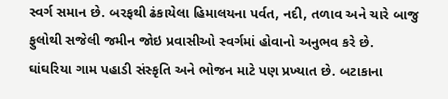સ્વર્ગ સમાન છે. બરફથી ઢંકાયેલા હિમાલયના પર્વત, નદી, તળાવ અને ચારે બાજુ ફુલોથી સજેલી જમીન જોઇ પ્રવાસીઓ સ્વર્ગમાં હોવાનો અનુભવ કરે છે.
ઘાંઘરિયા ગામ પહાડી સંસ્કૃતિ અને ભોજન માટે પણ પ્રખ્યાત છે. બટાકાના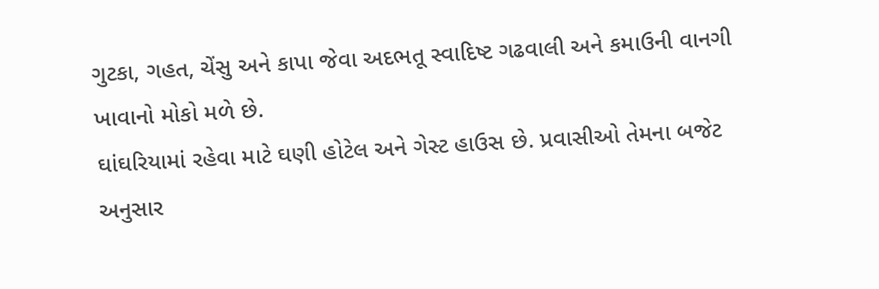ગુટકા, ગહત, ચેંસુ અને કાપા જેવા અદભતૂ સ્વાદિષ્ટ ગઢવાલી અને કમાઉની વાનગી ખાવાનો મોકો મળે છે.
ઘાંઘરિયામાં રહેવા માટે ઘણી હોટેલ અને ગેસ્ટ હાઉસ છે. પ્રવાસીઓ તેમના બજેટ અનુસાર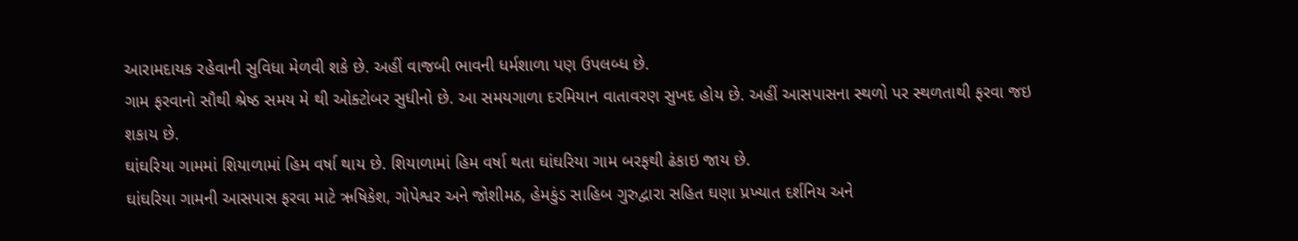આરામદાયક રહેવાની સુવિધા મેળવી શકે છે. અહીં વાજબી ભાવની ધર્મશાળા પણ ઉપલબ્ધ છે.
ગામ ફરવાનો સૌથી શ્રેષ્ઠ સમય મે થી ઓક્ટોબર સુધીનો છે. આ સમયગાળા દરમિયાન વાતાવરણ સુખદ હોય છે. અહીં આસપાસના સ્થળો પર સ્થળતાથી ફરવા જઇ શકાય છે.
ઘાંઘરિયા ગામમાં શિયાળામાં હિમ વર્ષા થાય છે. શિયાળામાં હિમ વર્ષા થતા ઘાંઘરિયા ગામ બરફથી ઢંકાઇ જાય છે.
ઘાંઘરિયા ગામની આસપાસ ફરવા માટે ઋષિકેશ, ગોપેશ્વર અને જોશીમઠ, હેમકુંડ સાહિબ ગુરુદ્વારા સહિત ઘણા પ્રખ્યાત દર્શનિય અને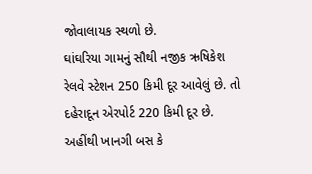જોવાલાયક સ્થળો છે.
ઘાંઘરિયા ગામનું સૌથી નજીક ઋષિકેશ રેલવે સ્ટેશન 250 કિમી દૂર આવેલું છે. તો દહેરાદૂન એરપોર્ટ 220 કિમી દૂર છે. અહીંથી ખાનગી બસ કે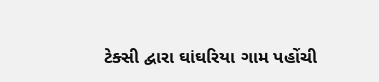ટેક્સી દ્વારા ઘાંઘરિયા ગામ પહોંચી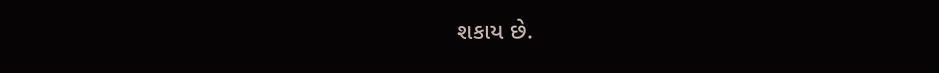શકાય છે.